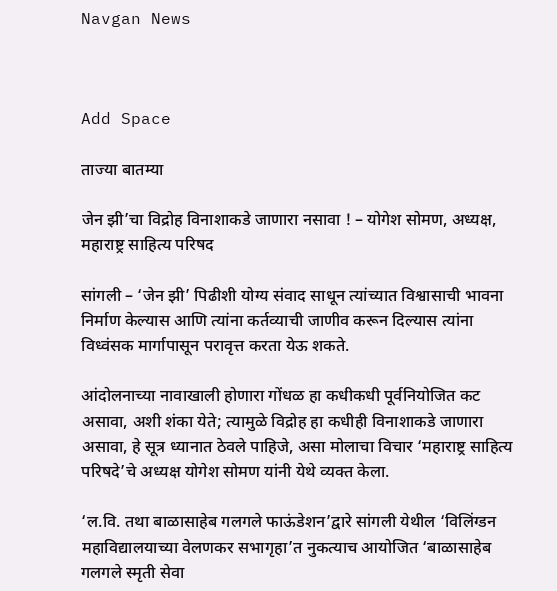Navgan News



Add Space

ताज्या बातम्या

जेन झी’चा विद्रोह विनाशाकडे जाणारा नसावा ! – योगेश सोमण, अध्यक्ष, महाराष्ट्र साहित्य परिषद

सांगली – ‘जेन झी’ पिढीशी योग्य संवाद साधून त्यांच्यात विश्वासाची भावना निर्माण केल्यास आणि त्यांना कर्तव्याची जाणीव करून दिल्यास त्यांना विध्वंसक मार्गापासून परावृत्त करता येऊ शकते.

आंदोलनाच्या नावाखाली होणारा गोंधळ हा कधीकधी पूर्वनियोजित कट असावा, अशी शंका येते; त्यामुळे विद्रोह हा कधीही विनाशाकडे जाणारा असावा, हे सूत्र ध्यानात ठेवले पाहिजे, असा मोलाचा विचार ‘महाराष्ट्र साहित्य परिषदे’चे अध्यक्ष योगेश सोमण यांनी येथे व्यक्त केला.

‘ल.वि. तथा बाळासाहेब गलगले फाऊंडेशन’द्वारे सांगली येथील ‘विलिंग्डन महाविद्यालयाच्या वेलणकर सभागृहा’त नुकत्याच आयोजित ‘बाळासाहेब गलगले स्मृती सेवा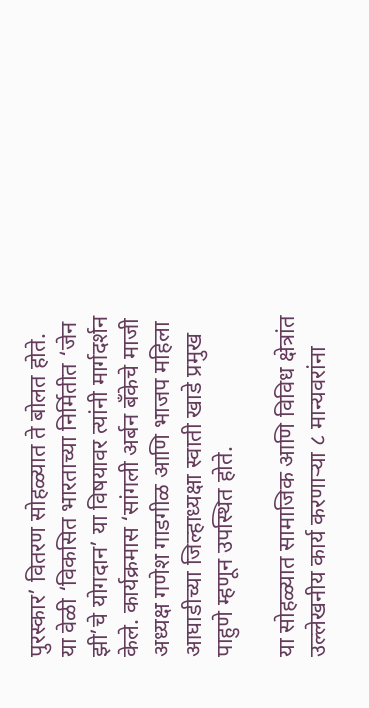पुरस्कार’ वितरण सोहळ्यात ते बोलत होते. या वेळी ‘विकसित भारताच्या निर्मितीत ‘जेन झी’चे योगदान’ या विषयावर त्यांनी मार्गदर्शन केले. कार्यक्रमास ‘सांगली अर्बन बँकेचे माजी अध्यक्ष गणेश गाडगीळ आणि भाजप महिला आघाडीच्या जिल्हाध्यक्षा स्वाती खाडे प्रमुख पाहुणे म्हणून उपस्थित होते.

या सोहळ्यात सामाजिक आणि विविध क्षेत्रांत उल्लेखनीय कार्य करणार्‍या ८ मान्यवरांना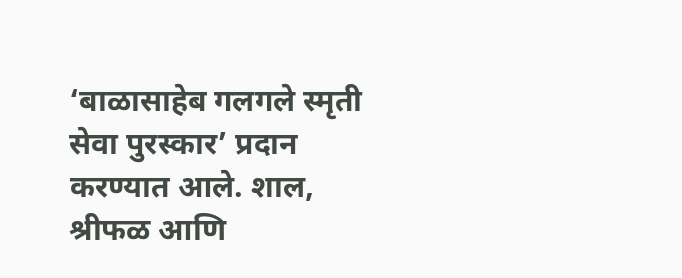‘बाळासाहेब गलगले स्मृती सेवा पुरस्कार’ प्रदान करण्यात आले. शाल, श्रीफळ आणि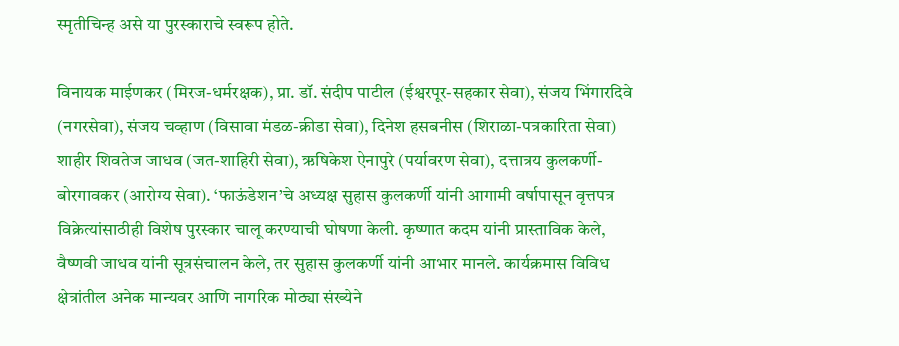स्मृतीचिन्ह असे या पुरस्काराचे स्वरूप होते.

विनायक माईणकर (मिरज-धर्मरक्षक), प्रा. डॉ. संदीप पाटील (ईश्वरपूर-सहकार सेवा), संजय भिंगारदिवे (नगरसेवा), संजय चव्हाण (विसावा मंडळ-क्रीडा सेवा), दिनेश हसबनीस (शिराळा-पत्रकारिता सेवा) शाहीर शिवतेज जाधव (जत-शाहिरी सेवा), ऋषिकेश ऐनापुरे (पर्यावरण सेवा), दत्तात्रय कुलकर्णी-बोरगावकर (आरोग्य सेवा). ‘फाऊंडेशन’चे अध्यक्ष सुहास कुलकर्णी यांनी आगामी वर्षापासून वृत्तपत्र विक्रेत्यांसाठीही विशेष पुरस्कार चालू करण्याची घोषणा केली. कृष्णात कदम यांनी प्रास्ताविक केले, वैष्णवी जाधव यांनी सूत्रसंचालन केले, तर सुहास कुलकर्णी यांनी आभार मानले. कार्यक्रमास विविध क्षेत्रांतील अनेक मान्यवर आणि नागरिक मोठ्या संख्येने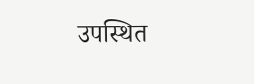उपस्थित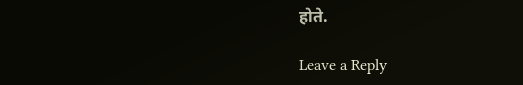होते.

Leave a Reply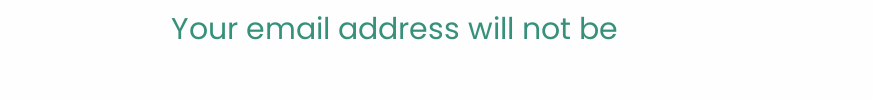Your email address will not be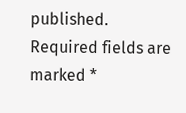published. Required fields are marked *